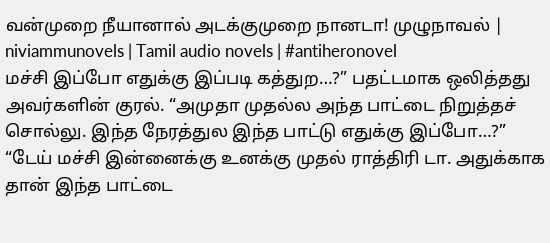வன்முறை நீயானால் அடக்குமுறை நானடா! முழுநாவல் | niviammunovels | Tamil audio novels | #antiheronovel
மச்சி இப்போ எதுக்கு இப்படி கத்துற…?” பதட்டமாக ஒலித்தது அவர்களின் குரல். “அமுதா முதல்ல அந்த பாட்டை நிறுத்தச் சொல்லு. இந்த நேரத்துல இந்த பாட்டு எதுக்கு இப்போ…?” “டேய் மச்சி இன்னைக்கு உனக்கு முதல் ராத்திரி டா. அதுக்காக தான் இந்த பாட்டை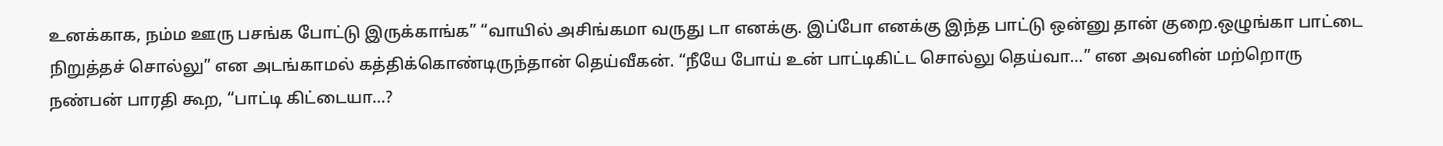உனக்காக, நம்ம ஊரு பசங்க போட்டு இருக்காங்க” “வாயில் அசிங்கமா வருது டா எனக்கு. இப்போ எனக்கு இந்த பாட்டு ஒன்னு தான் குறை.ஒழுங்கா பாட்டை நிறுத்தச் சொல்லு” என அடங்காமல் கத்திக்கொண்டிருந்தான் தெய்வீகன். “நீயே போய் உன் பாட்டிகிட்ட சொல்லு தெய்வா…” என அவனின் மற்றொரு நண்பன் பாரதி கூற, “பாட்டி கிட்டையா…?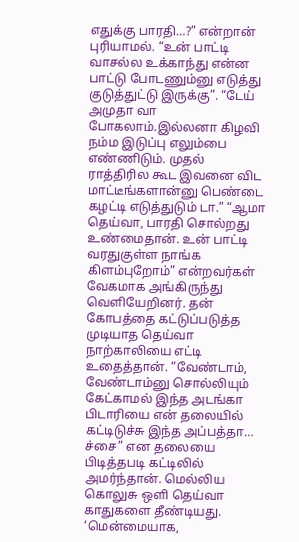எதுக்கு பாரதி…?” என்றான் புரியாமல். “உன் பாட்டி வாசல்ல உக்காந்து என்ன பாட்டு போடணும்னு எடுத்து குடுத்துட்டு இருக்கு”. “டேய் அமுதா வா போகலாம்.இல்லனா கிழவி நம்ம இடுப்பு எலும்பை எண்ணிடும். முதல் ராத்திரில கூட இவனை விட மாட்டீங்களான்னு பெண்டை கழட்டி எடுத்துடும் டா.” “ஆமா தெய்வா, பாரதி சொல்றது உண்மைதான். உன் பாட்டி வரதுகுள்ள நாங்க கிளம்புறோம்” என்றவர்கள் வேகமாக அங்கிருந்து வெளியேறினர். தன் கோபத்தை கட்டுப்படுத்த முடியாத தெய்வா நாற்காலியை எட்டி உதைத்தான். “வேண்டாம், வேண்டாம்னு சொல்லியும் கேட்காமல் இந்த அடங்கா பிடாரியை என் தலையில் கட்டிடுச்சு இந்த அப்பத்தா… ச்சை” என தலையை பிடித்தபடி கட்டிலில் அமர்ந்தான். மெல்லிய கொலுசு ஒளி தெய்வா காதுகளை தீண்டியது. ‘மென்மையாக,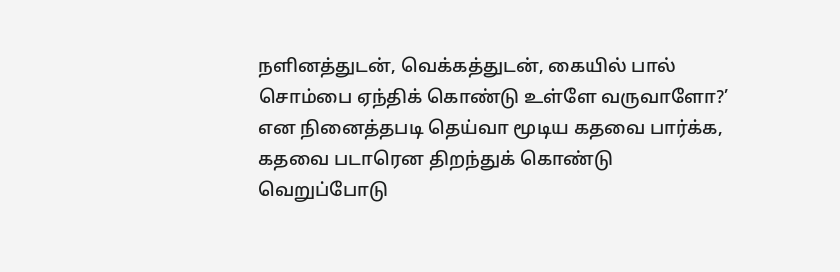நளினத்துடன், வெக்கத்துடன், கையில் பால் சொம்பை ஏந்திக் கொண்டு உள்ளே வருவாளோ?’ என நினைத்தபடி தெய்வா மூடிய கதவை பார்க்க, கதவை படாரென திறந்துக் கொண்டு வெறுப்போடு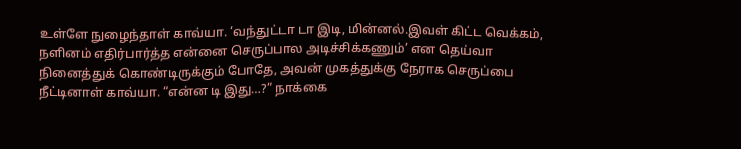உள்ளே நுழைந்தாள் காவ்யா. ‘வந்துட்டா டா இடி, மின்னல்.இவள் கிட்ட வெக்கம், நளினம் எதிர்பார்த்த என்னை செருப்பால அடிச்சிக்கணும்’ என தெய்வா நினைத்துக் கொண்டிருக்கும் போதே, அவன் முகத்துக்கு நேராக செருப்பை நீட்டினாள் காவ்யா. “என்ன டி இது…?” நாக்கை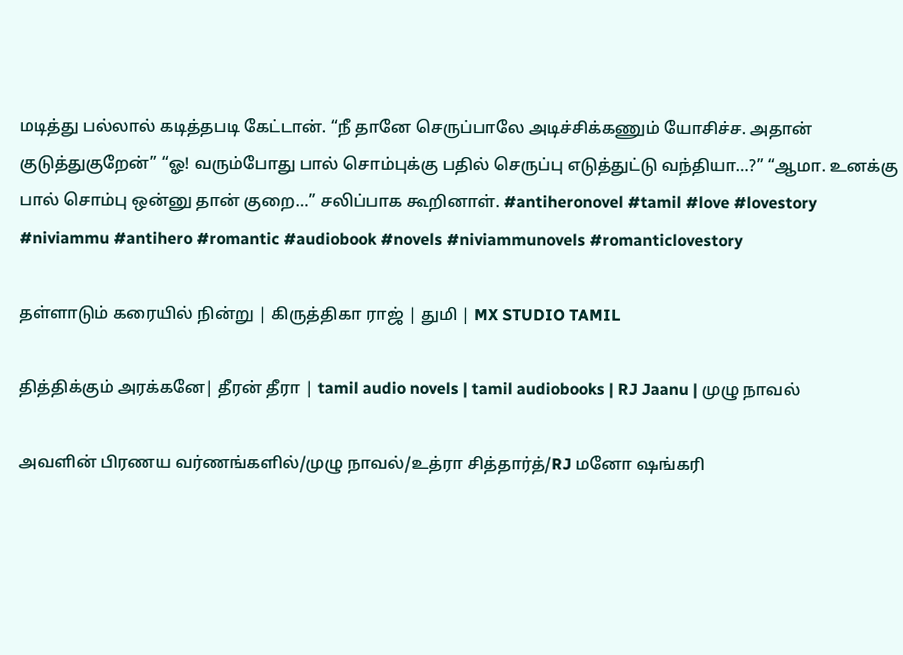மடித்து பல்லால் கடித்தபடி கேட்டான். “நீ தானே செருப்பாலே அடிச்சிக்கணும் யோசிச்ச. அதான் குடுத்துகுறேன்” “ஓ! வரும்போது பால் சொம்புக்கு பதில் செருப்பு எடுத்துட்டு வந்தியா…?” “ஆமா. உனக்கு பால் சொம்பு ஒன்னு தான் குறை…” சலிப்பாக கூறினாள். #antiheronovel #tamil #love #lovestory #niviammu #antihero #romantic #audiobook #novels #niviammunovels #romanticlovestory

தள்ளாடும் கரையில் நின்று | கிருத்திகா ராஜ் | துமி | MX STUDIO TAMIL

தித்திக்கும் அரக்கனே| தீரன் தீரா | tamil audio novels | tamil audiobooks | RJ Jaanu | முழு நாவல்

அவளின் பிரணய வர்ணங்களில்/முழு நாவல்/உத்ரா சித்தார்த்/RJ மனோ ஷங்கரி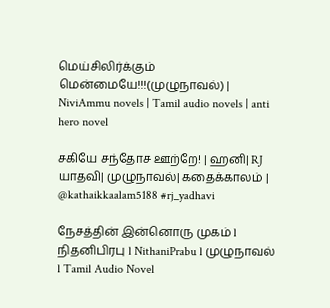மெய்சிலிர்க்கும் மென்மையே!!!(முழுநாவல்) | NiviAmmu novels | Tamil audio novels | anti hero novel

சகியே சந்தோச ஊற்றே! | ஹனி| RJ யாதவி| முழுநாவல்| கதைக்காலம் | @kathaikkaalam5188 #rj_yadhavi

நேசத்தின் இன்னொரு முகம் l நிதனிபிரபு l NithaniPrabu l முழுநாவல் l Tamil Audio Novel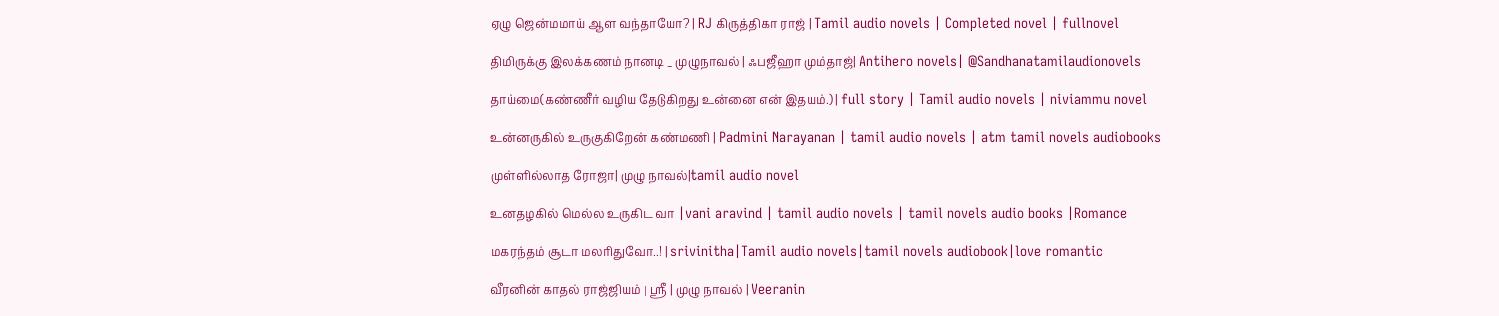ஏழு ஜென்மமாய் ஆள வந்தாயோ? | RJ கிருத்திகா ராஜ் | Tamil audio novels | Completed novel | fullnovel

திமிருக்கு இலக்கணம் நானடி _ முழுநாவல் | ஃபஜீஹா மும்தாஜ்| Antihero novels| @Sandhanatamilaudionovels

தாய்மை(கண்ணீர் வழிய தேடுகிறது உன்னை என் இதயம்.) | full story | Tamil audio novels | niviammu novel

உன்னருகில் உருகுகிறேன் கண்மணி | Padmini Narayanan | tamil audio novels | atm tamil novels audiobooks

முள்ளில்லாத ரோஜா| முழு நாவல்|tamil audio novel

உனதழகில் மெல்ல உருகிட வா |vani aravind | tamil audio novels | tamil novels audio books |Romance

மகரந்தம் சூடா மலரிதுவோ..! | srivinitha|Tamil audio novels|tamil novels audiobook|love romantic

வீரனின் காதல் ராஜ்ஜியம் । ஸ்ரீ | முழு நாவல் | Veeranin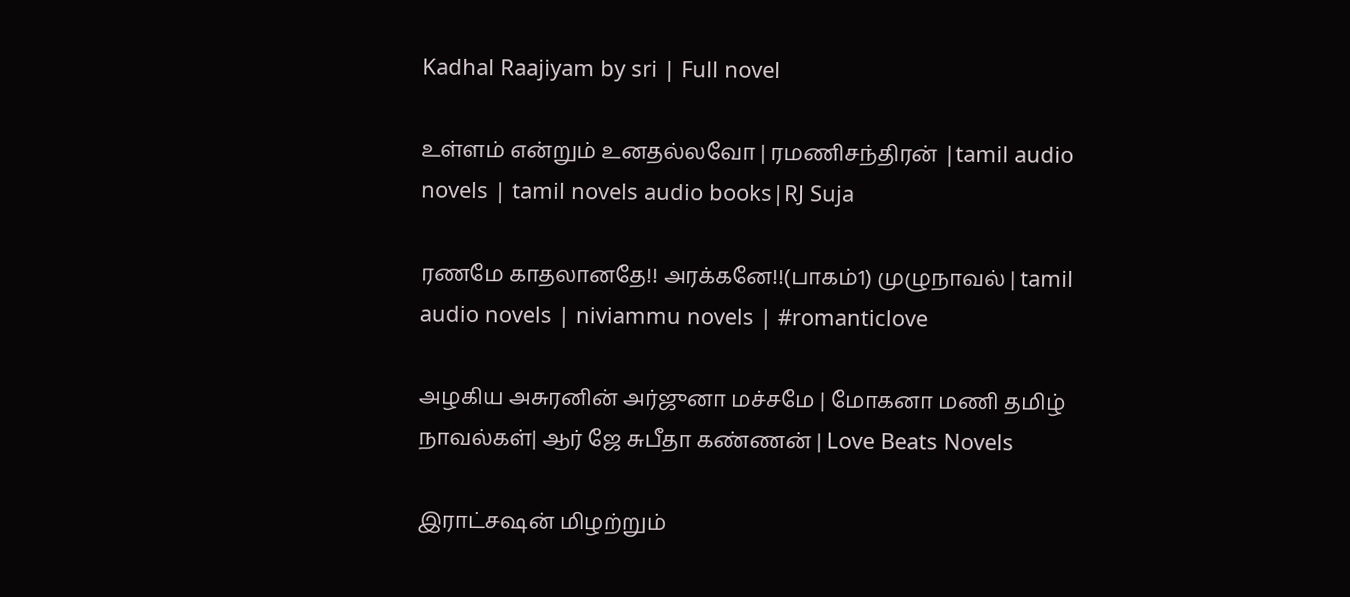Kadhal Raajiyam by sri | Full novel

உள்ளம் என்றும் உனதல்லவோ | ரமணிசந்திரன் |tamil audio novels | tamil novels audio books|RJ Suja

ரணமே காதலானதே!! அரக்கனே!!(பாகம்1) முழுநாவல் | tamil audio novels | niviammu novels | #romanticlove

அழகிய அசுரனின் அர்ஜுனா மச்சமே | மோகனா மணி தமிழ் நாவல்கள்| ஆர் ஜே சுபீதா கண்ணன் | Love Beats Novels

இராட்சஷன் மிழற்றும்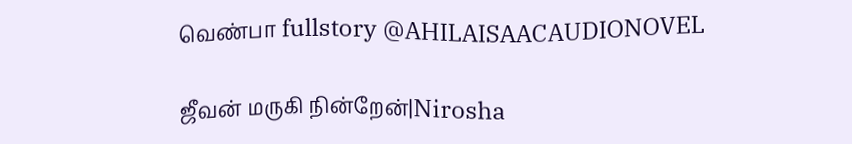வெண்பா fullstory @AHILAISAACAUDIONOVEL

ஜீவன் மருகி நின்றேன்|Nirosha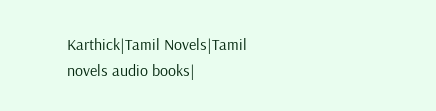Karthick|Tamil Novels|Tamil novels audio books|